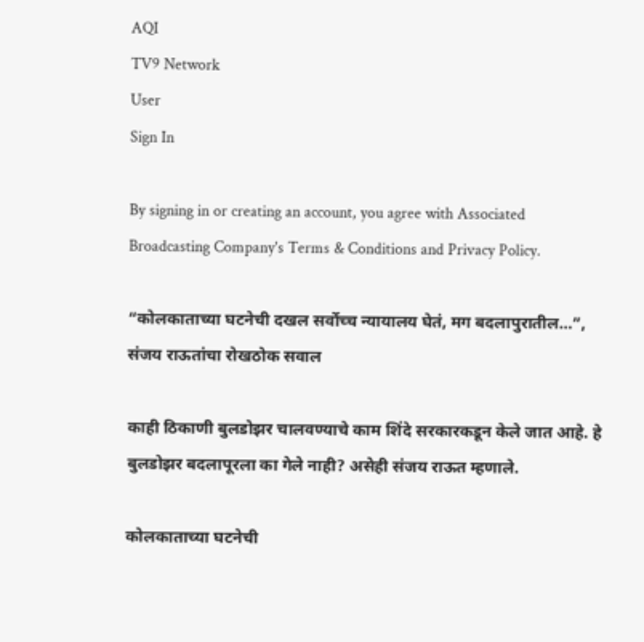AQI
TV9 Network
User
Sign In

By signing in or creating an account, you agree with Associated Broadcasting Company's Terms & Conditions and Privacy Policy.

“कोलकाताच्या घटनेची दखल सर्वोच्च न्यायालय घेतं, मग बदलापुरातील…”, संजय राऊतांचा रोखठोक सवाल

काही ठिकाणी बुलडोझर चालवण्याचे काम शिंदे सरकारकडून केले जात आहे. हे बुलडोझर बदलापूरला का गेले नाही? असेही संजय राऊत म्हणाले.

कोलकाताच्या घटनेची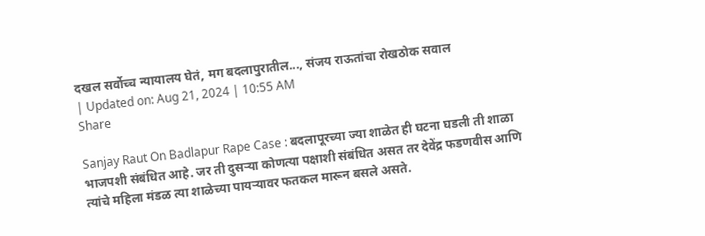दखल सर्वोच्च न्यायालय घेतं, मग बदलापुरातील..., संजय राऊतांचा रोखठोक सवाल
| Updated on: Aug 21, 2024 | 10:55 AM
Share

Sanjay Raut On Badlapur Rape Case : बदलापूरच्या ज्या शाळेत ही घटना घडली ती शाळा भाजपशी संबंधित आहे. जर ती दुसऱ्या कोणत्या पक्षाशी संबंधित असत तर देवेंद्र फडणवीस आणि त्यांचे महिला मंडळ त्या शाळेच्या पायऱ्यावर फतकल मारून बसले असते.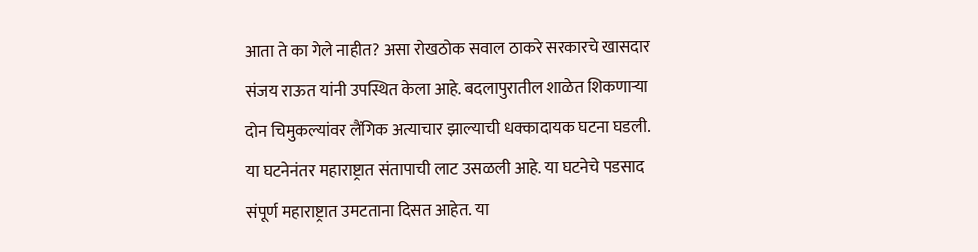आता ते का गेले नाहीत? असा रोखठोक सवाल ठाकरे सरकारचे खासदार संजय राऊत यांनी उपस्थित केला आहे. बदलापुरातील शाळेत शिकणाऱ्या दोन चिमुकल्यांवर लैंगिक अत्याचार झाल्याची धक्कादायक घटना घडली. या घटनेनंतर महाराष्ट्रात संतापाची लाट उसळली आहे. या घटनेचे पडसाद संपूर्ण महाराष्ट्रात उमटताना दिसत आहेत. या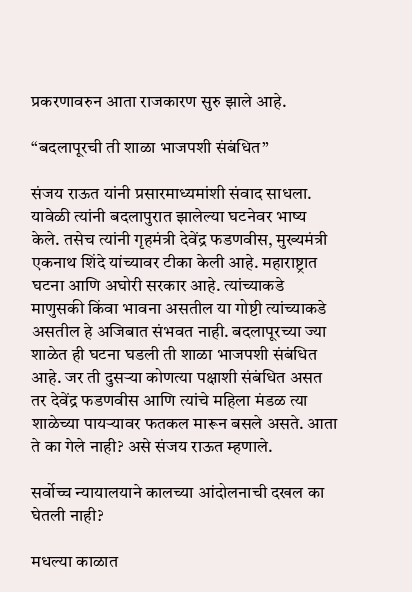प्रकरणावरुन आता राजकारण सुरु झाले आहे.

“बदलापूरची ती शाळा भाजपशी संबंधित”

संजय राऊत यांनी प्रसारमाध्यमांशी संवाद साधला. यावेळी त्यांनी बदलापुरात झालेल्या घटनेवर भाष्य केले. तसेच त्यांनी गृहमंत्री देवेंद्र फडणवीस, मुख्यमंत्री एकनाथ शिंदे यांच्यावर टीका केली आहे. महाराष्ट्रात घटना आणि अघोरी सरकार आहे. त्यांच्याकडे माणुसकी किंवा भावना असतील या गोष्टी त्यांच्याकडे असतील हे अजिबात संभवत नाही. बदलापूरच्या ज्या शाळेत ही घटना घडली ती शाळा भाजपशी संबंधित आहे. जर ती दुसऱ्या कोणत्या पक्षाशी संबंधित असत तर देवेंद्र फडणवीस आणि त्यांचे महिला मंडळ त्या शाळेच्या पायऱ्यावर फतकल मारून बसले असते. आता ते का गेले नाही? असे संजय राऊत म्हणाले.

सर्वोच्च न्यायालयाने कालच्या आंदोलनाची दखल का घेतली नाही?

मधल्या काळात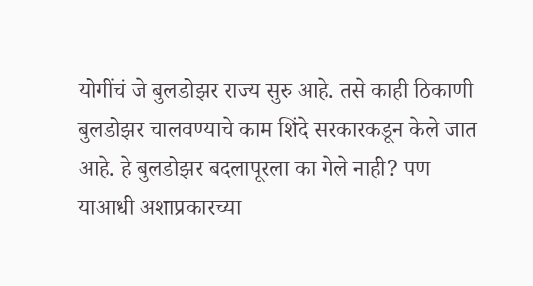योगींचं जे बुलडोझर राज्य सुरु आहे. तसे काही ठिकाणी बुलडोझर चालवण्याचे काम शिंदे सरकारकडून केले जात आहे. हे बुलडोझर बदलापूरला का गेले नाही? पण याआधी अशाप्रकारच्या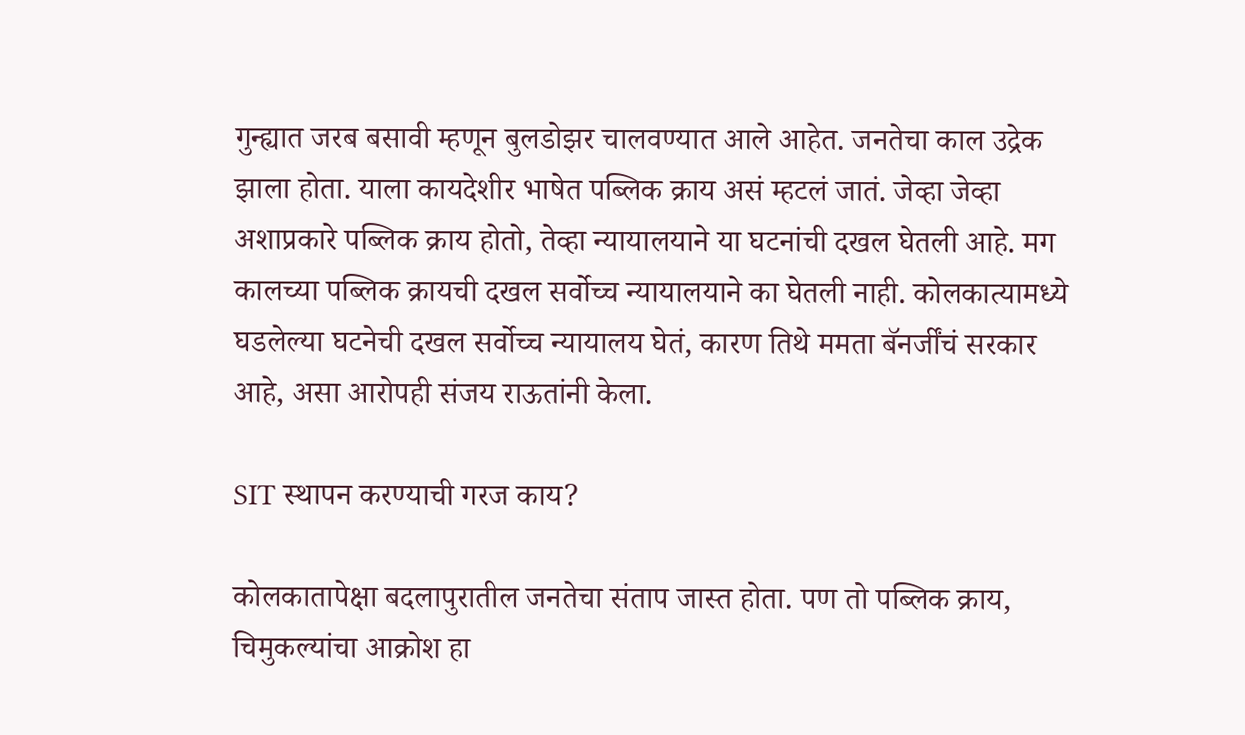गुन्ह्यात जरब बसावी म्हणून बुलडोझर चालवण्यात आले आहेत. जनतेचा काल उद्रेक झाला होता. याला कायदेशीर भाषेत पब्लिक क्राय असं म्हटलं जातं. जेव्हा जेव्हा अशाप्रकारे पब्लिक क्राय होतो, तेव्हा न्यायालयाने या घटनांची दखल घेतली आहे. मग कालच्या पब्लिक क्रायची दखल सर्वोच्च न्यायालयाने का घेतली नाही. कोलकात्यामध्ये घडलेल्या घटनेची दखल सर्वोच्च न्यायालय घेतं, कारण तिथे ममता बॅनर्जींचं सरकार आहे, असा आरोपही संजय राऊतांनी केला.

SIT स्थापन करण्याची गरज काय?

कोलकातापेक्षा बदलापुरातील जनतेचा संताप जास्त होता. पण तो पब्लिक क्राय, चिमुकल्यांचा आक्रोश हा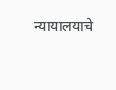न्यायालयाचे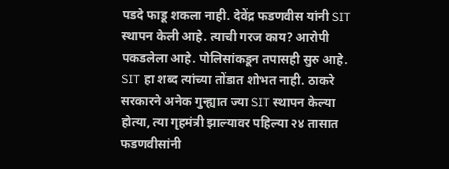पडदे फाडू शकला नाही. देवेंद्र फडणवीस यांनी SIT स्थापन केली आहे. त्याची गरज काय? आरोपी पकडलेला आहे. पोलिसांकडून तपासही सुरु आहे. SIT हा शब्द त्यांच्या तोंडात शोभत नाही. ठाकरे सरकारने अनेक गुन्ह्यात ज्या SIT स्थापन केल्या होत्या, त्या गृहमंत्री झाल्यावर पहिल्या २४ तासात फडणवीसांनी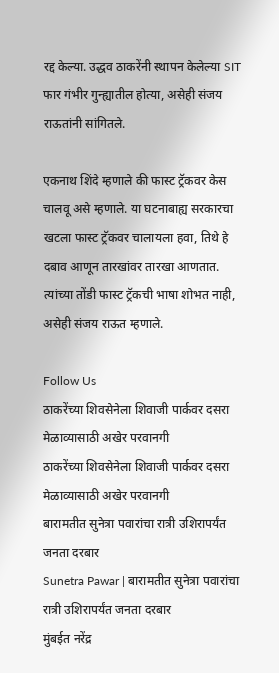रद्द केल्या. उद्धव ठाकरेंनी स्थापन केलेल्या SIT फार गंभीर गुन्ह्यातील होत्या, असेही संजय राऊतांनी सांगितले.

एकनाथ शिंदे म्हणाले की फास्ट ट्रॅकवर केस चालवू असे म्हणाले. या घटनाबाह्य सरकारचा खटला फास्ट ट्रॅकवर चालायला हवा, तिथे हे दबाव आणून तारखांवर तारखा आणतात. त्यांच्या तोंडी फास्ट ट्रॅकची भाषा शोभत नाही, असेही संजय राऊत म्हणाले.

Follow Us
ठाकरेंच्या शिवसेनेला शिवाजी पार्कवर दसरा मेळाव्यासाठी अखेर परवानगी
ठाकरेंच्या शिवसेनेला शिवाजी पार्कवर दसरा मेळाव्यासाठी अखेर परवानगी
बारामतीत सुनेत्रा पवारांचा रात्री उशिरापर्यंत जनता दरबार
Sunetra Pawar | बारामतीत सुनेत्रा पवारांचा रात्री उशिरापर्यंत जनता दरबार
मुंबईत नरेंद्र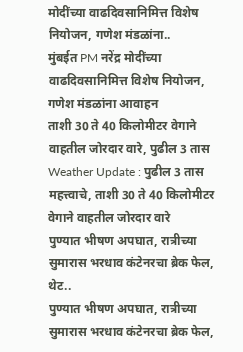मोदींच्या वाढदिवसानिमित्त विशेष नियोजन, गणेश मंडळांना..
मुंबईत PM नरेंद्र मोदींच्या वाढदिवसानिमित्त विशेष नियोजन, गणेश मंडळांना आवाहन
ताशी 30 ते 40 किलोमीटर वेगाने वाहतील जोरदार वारे, पुढील 3 तास
Weather Update : पुढील 3 तास महत्त्वाचे, ताशी 30 ते 40 किलोमीटर वेगाने वाहतील जोरदार वारे
पुण्यात भीषण अपघात, रात्रीच्या सुमारास भरधाव कंटेनरचा ब्रेक फेल, थेट..
पुण्यात भीषण अपघात, रात्रीच्या सुमारास भरधाव कंटेनरचा ब्रेक फेल,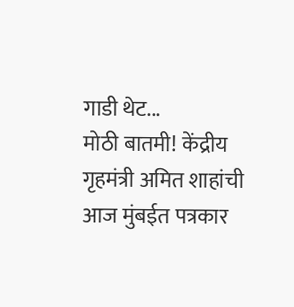गाडी थेट...
मोठी बातमी! केंद्रीय गृहमंत्री अमित शाहांची आज मुंबईत पत्रकार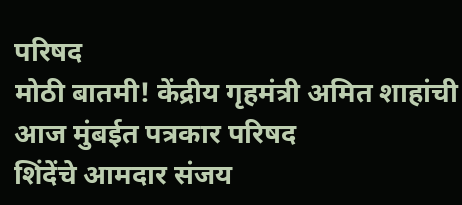परिषद
मोठी बातमी! केंद्रीय गृहमंत्री अमित शाहांची आज मुंबईत पत्रकार परिषद
शिंदेंचे आमदार संजय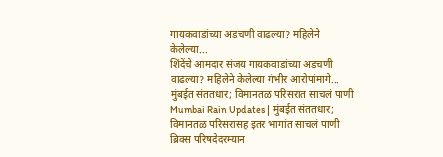गायकवाडांच्या अडचणी वाढल्या? महिलेने केलेल्या...
शिंदेंचे आमदार संजय गायकवाडांच्या अडचणी वाढल्या? महिलेने केलेल्या गंभीर आरोपांमागे...
मुंबईत संततधार; विमानतळ परिसरात साचलं पाणी
Mumbai Rain Updates | मुंबईत संततधार; विमानतळ परिसरासह इतर भागांत साचलं पाणी
ब्रिक्स परिषदेदरम्यान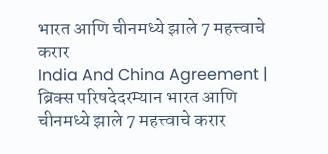भारत आणि चीनमध्ये झाले 7 महत्त्वाचे करार
India And China Agreement | ब्रिक्स परिषदेदरम्यान भारत आणि चीनमध्ये झाले 7 महत्त्वाचे करार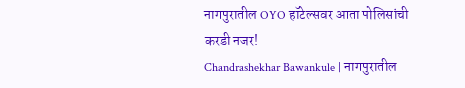नागपुरातील OYO हॉटेल्सवर आता पोलिसांची करडी नजर!
Chandrashekhar Bawankule | नागपुरातील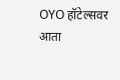OYO हॉटेल्सवर आता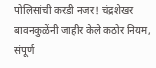पोलिसांची करडी नजर! चंद्रशेखर बावनकुळेंनी जाहीर केले कठोर नियम, संपूर्ण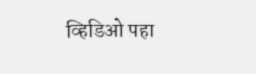व्हिडिओ पहा